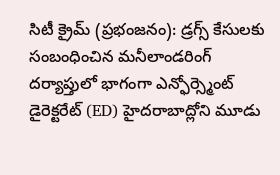సిటీ క్రైమ్ (ప్రభంజనం): డ్రగ్స్ కేసులకు సంబంధించిన మనీలాండరింగ్ దర్యాప్తులో భాగంగా ఎన్ఫోర్స్మెంట్ డైరెక్టరేట్ (ED) హైదరాబాద్లోని మూడు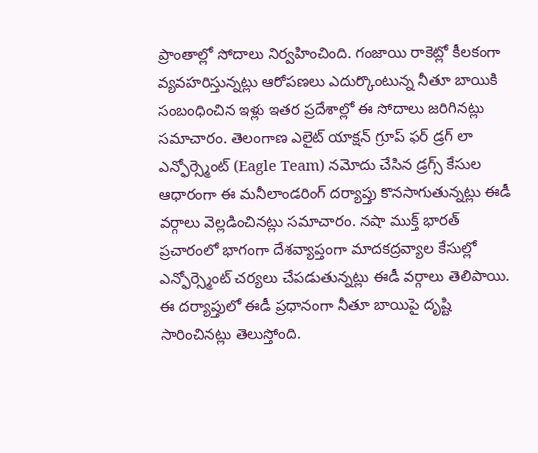ప్రాంతాల్లో సోదాలు నిర్వహించింది. గంజాయి రాకెట్లో కీలకంగా వ్యవహరిస్తున్నట్లు ఆరోపణలు ఎదుర్కొంటున్న నీతూ బాయికి సంబంధించిన ఇళ్లు ఇతర ప్రదేశాల్లో ఈ సోదాలు జరిగినట్లు సమాచారం. తెలంగాణ ఎలైట్ యాక్షన్ గ్రూప్ ఫర్ డ్రగ్ లా ఎన్ఫోర్స్మెంట్ (Eagle Team) నమోదు చేసిన డ్రగ్స్ కేసుల ఆధారంగా ఈ మనీలాండరింగ్ దర్యాప్తు కొనసాగుతున్నట్లు ఈడీ వర్గాలు వెల్లడించినట్లు సమాచారం. నషా ముక్త్ భారత్ ప్రచారంలో భాగంగా దేశవ్యాప్తంగా మాదకద్రవ్యాల కేసుల్లో ఎన్ఫోర్స్మెంట్ చర్యలు చేపడుతున్నట్లు ఈడీ వర్గాలు తెలిపాయి. ఈ దర్యాప్తులో ఈడీ ప్రధానంగా నీతూ బాయిపై దృష్టి సారించినట్లు తెలుస్తోంది.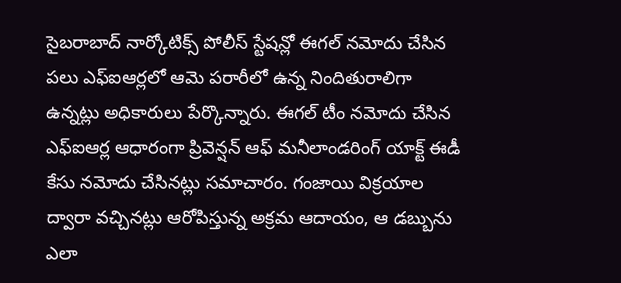సైబరాబాద్ నార్కోటిక్స్ పోలీస్ స్టేషన్లో ఈగల్ నమోదు చేసిన పలు ఎఫ్ఐఆర్లలో ఆమె పరారీలో ఉన్న నిందితురాలిగా ఉన్నట్లు అధికారులు పేర్కొన్నారు. ఈగల్ టీం నమోదు చేసిన ఎఫ్ఐఆర్ల ఆధారంగా ప్రివెన్షన్ ఆఫ్ మనీలాండరింగ్ యాక్ట్ ఈడీ కేసు నమోదు చేసినట్లు సమాచారం. గంజాయి విక్రయాల ద్వారా వచ్చినట్లు ఆరోపిస్తున్న అక్రమ ఆదాయం, ఆ డబ్బును ఎలా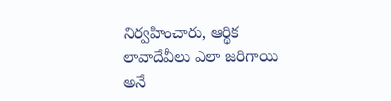నిర్వహించారు, ఆర్థిక లావాదేవీలు ఎలా జరిగాయి అనే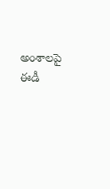అంశాలపై ఈడీ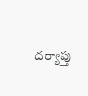దర్యాప్తు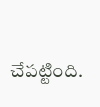చేపట్టింది.